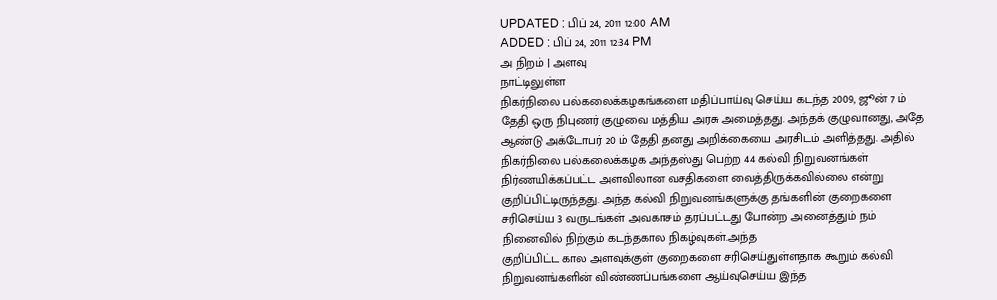UPDATED : பிப் 24, 2011 12:00 AM
ADDED : பிப் 24, 2011 12:34 PM
அ நிறம் | அளவு
நாட்டிலுள்ள
நிகர்நிலை பல்கலைக்கழகங்களை மதிப்பாய்வு செய்ய கடந்த 2009, ஜூன் 7 ம் தேதி ஒரு நிபுணர் குழுவை மத்திய அரசு அமைத்தது. அந்தக் குழுவானது, அதே ஆண்டு அக்டோபர் 20 ம் தேதி தனது அறிக்கையை அரசிடம் அளித்தது. அதில் நிகர்நிலை பல்கலைக்கழக அந்தஸ்து பெற்ற 44 கல்வி நிறுவனங்கள் நிர்ணயிக்கப்பட்ட அளவிலான வசதிகளை வைத்திருக்கவில்லை என்று குறிப்பிட்டிருந்தது. அந்த கல்வி நிறுவனங்களுக்கு தங்களின் குறைகளை சரிசெய்ய 3 வருடங்கள் அவகாசம் தரப்பட்டது போன்ற அனைத்தும் நம் நினைவில் நிற்கும் கடந்தகால நிகழ்வுகள்.அந்த
குறிப்பிட்ட கால அளவுக்குள் குறைகளை சரிசெய்துள்ளதாக கூறும் கல்வி நிறுவனங்களின் விண்ணப்பங்களை ஆய்வுசெய்ய இந்த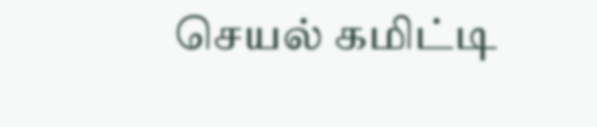செயல் கமிட்டி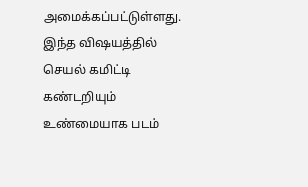அமைக்கப்பட்டுள்ளது. இந்த விஷயத்தில் செயல் கமிட்டி கண்டறியும் உண்மையாக படம்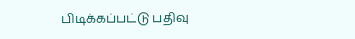பிடிக்கப்பட்டு பதிவு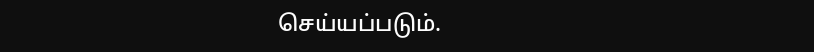செய்யப்படும்.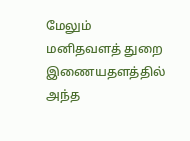மேலும் மனிதவளத் துறை இணையதளத்தில் அந்த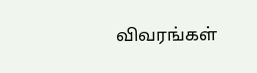விவரங்கள்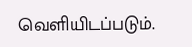வெளியிடப்படும்.